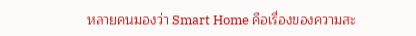หลายคนมองว่า Smart Home คือเรื่องของความสะ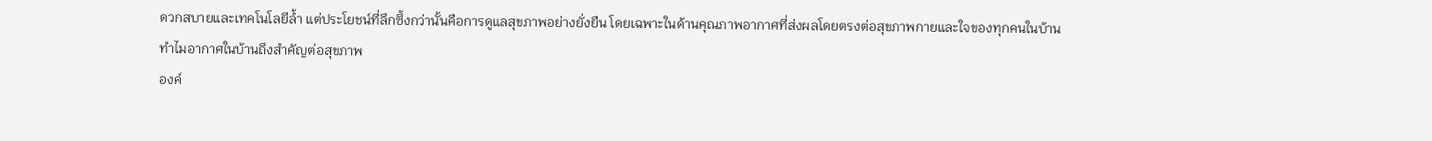ดวกสบายและเทคโนโลยีล้ำ แต่ประโยชน์ที่ลึกซึ้งกว่านั้นคือการดูแลสุขภาพอย่างยั่งยืน โดยเฉพาะในด้านคุณภาพอากาศที่ส่งผลโดยตรงต่อสุขภาพกายและใจของทุกคนในบ้าน
ทำไมอากาศในบ้านถึงสำคัญต่อสุขภาพ
องค์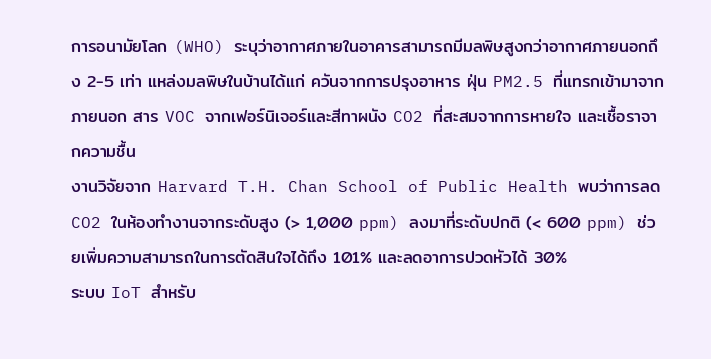การอนามัยโลก (WHO) ระบุว่าอากาศภายในอาคารสามารถมีมลพิษสูงกว่าอากาศภายนอกถึง 2-5 เท่า แหล่งมลพิษในบ้านได้แก่ ควันจากการปรุงอาหาร ฝุ่น PM2.5 ที่แทรกเข้ามาจากภายนอก สาร VOC จากเฟอร์นิเจอร์และสีทาผนัง CO2 ที่สะสมจากการหายใจ และเชื้อราจากความชื้น
งานวิจัยจาก Harvard T.H. Chan School of Public Health พบว่าการลด CO2 ในห้องทำงานจากระดับสูง (> 1,000 ppm) ลงมาที่ระดับปกติ (< 600 ppm) ช่วยเพิ่มความสามารถในการตัดสินใจได้ถึง 101% และลดอาการปวดหัวได้ 30%
ระบบ IoT สำหรับ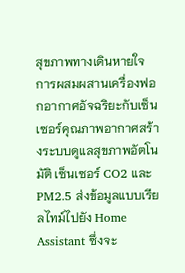สุขภาพทางเดินหายใจ
การผสมผสานเครื่องฟอกอากาศอัจฉริยะกับเซ็นเซอร์คุณภาพอากาศสร้างระบบดูแลสุขภาพอัตโนมัติ เซ็นเซอร์ CO2 และ PM2.5 ส่งข้อมูลแบบเรียลไทม์ไปยัง Home Assistant ซึ่งจะ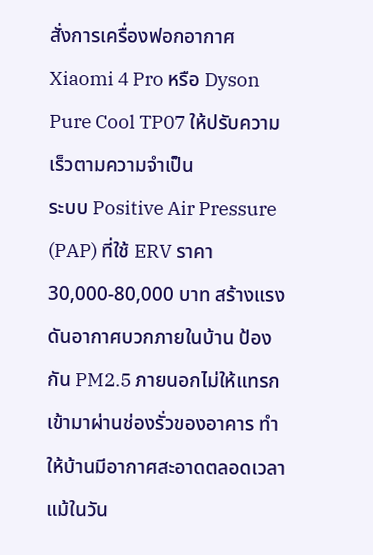สั่งการเครื่องฟอกอากาศ Xiaomi 4 Pro หรือ Dyson Pure Cool TP07 ให้ปรับความเร็วตามความจำเป็น
ระบบ Positive Air Pressure (PAP) ที่ใช้ ERV ราคา 30,000-80,000 บาท สร้างแรงดันอากาศบวกภายในบ้าน ป้องกัน PM2.5 ภายนอกไม่ให้แทรกเข้ามาผ่านช่องรั่วของอาคาร ทำให้บ้านมีอากาศสะอาดตลอดเวลาแม้ในวัน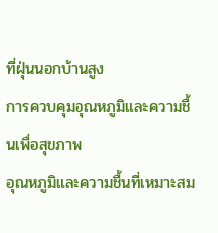ที่ฝุ่นนอกบ้านสูง
การควบคุมอุณหภูมิและความชื้นเพื่อสุขภาพ
อุณหภูมิและความชื้นที่เหมาะสม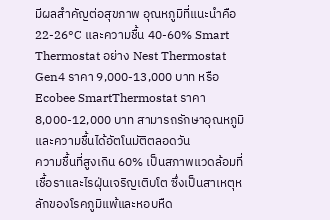มีผลสำคัญต่อสุขภาพ อุณหภูมิที่แนะนำคือ 22-26°C และความชื้น 40-60% Smart Thermostat อย่าง Nest Thermostat Gen4 ราคา 9,000-13,000 บาท หรือ Ecobee SmartThermostat ราคา 8,000-12,000 บาท สามารถรักษาอุณหภูมิและความชื้นได้อัตโนมัติตลอดวัน
ความชื้นที่สูงเกิน 60% เป็นสภาพแวดล้อมที่เชื้อราและไรฝุ่นเจริญเติบโต ซึ่งเป็นสาเหตุหลักของโรคภูมิแพ้และหอบหืด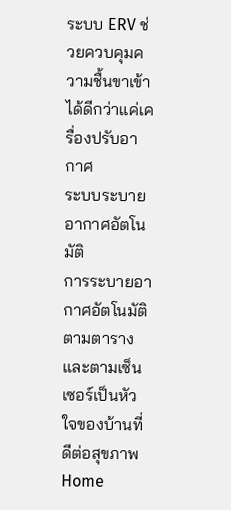ระบบ ERV ช่วยควบคุมความชื้นขาเข้าได้ดีกว่าแค่เครื่องปรับอากาศ
ระบบระบายอากาศอัตโนมัติ
การระบายอากาศอัตโนมัติตามตารางและตามเซ็นเซอร์เป็นหัวใจของบ้านที่ดีต่อสุขภาพ Home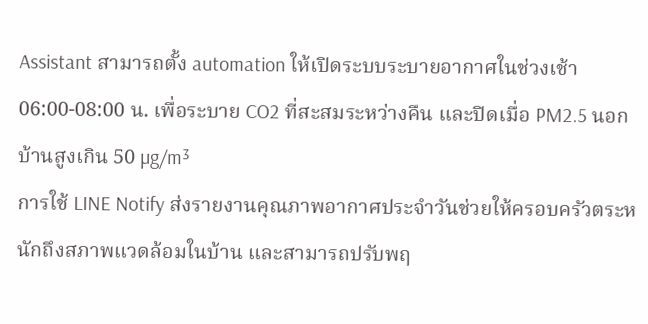Assistant สามารถตั้ง automation ให้เปิดระบบระบายอากาศในช่วงเช้า 06:00-08:00 น. เพื่อระบาย CO2 ที่สะสมระหว่างคืน และปิดเมื่อ PM2.5 นอกบ้านสูงเกิน 50 µg/m³
การใช้ LINE Notify ส่งรายงานคุณภาพอากาศประจำวันช่วยให้ครอบครัวตระหนักถึงสภาพแวดล้อมในบ้าน และสามารถปรับพฤ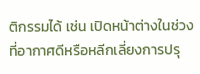ติกรรมได้ เช่น เปิดหน้าต่างในช่วงที่อากาศดีหรือหลีกเลี่ยงการปรุ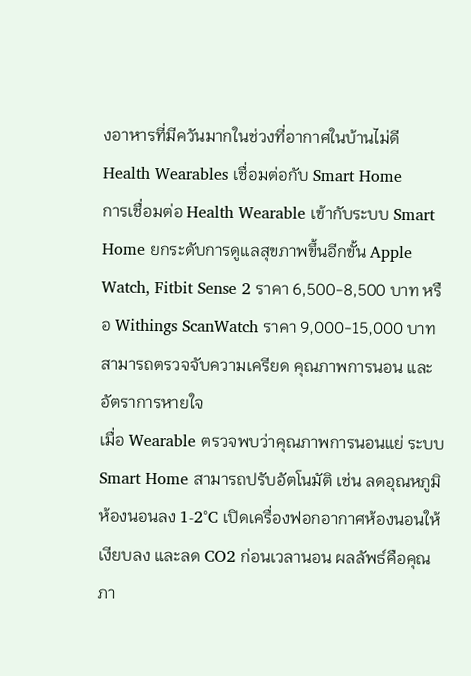งอาหารที่มีควันมากในช่วงที่อากาศในบ้านไม่ดี
Health Wearables เชื่อมต่อกับ Smart Home
การเชื่อมต่อ Health Wearable เข้ากับระบบ Smart Home ยกระดับการดูแลสุขภาพขึ้นอีกขั้น Apple Watch, Fitbit Sense 2 ราคา 6,500-8,500 บาท หรือ Withings ScanWatch ราคา 9,000-15,000 บาท สามารถตรวจจับความเครียด คุณภาพการนอน และอัตราการหายใจ
เมื่อ Wearable ตรวจพบว่าคุณภาพการนอนแย่ ระบบ Smart Home สามารถปรับอัตโนมัติ เช่น ลดอุณหภูมิห้องนอนลง 1-2°C เปิดเครื่องฟอกอากาศห้องนอนให้เงียบลง และลด CO2 ก่อนเวลานอน ผลลัพธ์คือคุณภา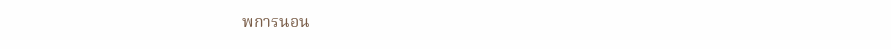พการนอน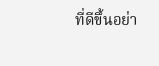ที่ดีขึ้นอย่า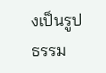งเป็นรูปธรรม